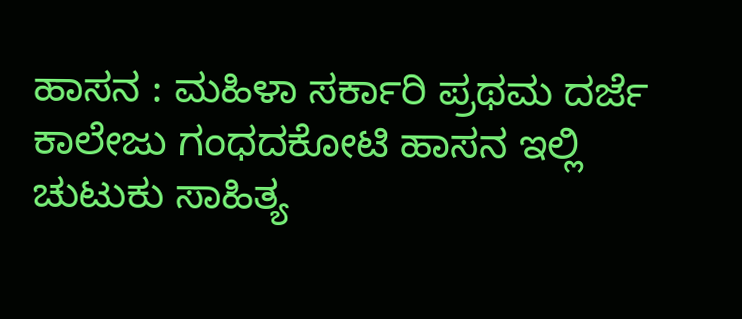ಹಾಸನ : ಮಹಿಳಾ ಸರ್ಕಾರಿ ಪ್ರಥಮ ದರ್ಜೆ ಕಾಲೇಜು ಗಂಧದಕೋಟಿ ಹಾಸನ ಇಲ್ಲಿ ಚುಟುಕು ಸಾಹಿತ್ಯ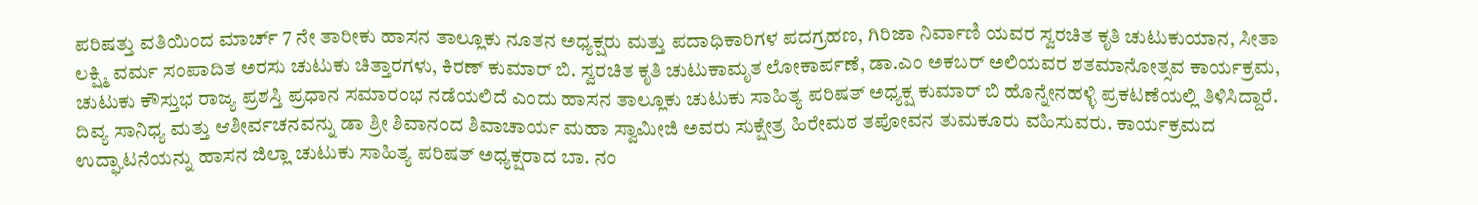ಪರಿಷತ್ತು ವತಿಯಿಂದ ಮಾರ್ಚ್ 7 ನೇ ತಾರೀಕು ಹಾಸನ ತಾಲ್ಲೂಕು ನೂತನ ಅಧ್ಯಕ್ಷರು ಮತ್ತು ಪದಾಧಿಕಾರಿಗಳ ಪದಗ್ರಹಣ, ಗಿರಿಜಾ ನಿರ್ವಾಣಿ ಯವರ ಸ್ವರಚಿತ ಕೃತಿ ಚುಟುಕುಯಾನ, ಸೀತಾ ಲಕ್ಷ್ಮಿ ವರ್ಮ ಸಂಪಾದಿತ ಅರಸು ಚುಟುಕು ಚಿತ್ತಾರಗಳು, ಕಿರಣ್ ಕುಮಾರ್ ಬಿ. ಸ್ವರಚಿತ ಕೃತಿ ಚುಟುಕಾಮೃತ ಲೋಕಾರ್ಪಣೆ, ಡಾ.ಎಂ ಅಕಬರ್ ಅಲಿಯವರ ಶತಮಾನೋತ್ಸವ ಕಾರ್ಯಕ್ರಮ, ಚುಟುಕು ಕೌಸ್ತುಭ ರಾಜ್ಯ ಪ್ರಶಸ್ತಿ ಪ್ರಧಾನ ಸಮಾರಂಭ ನಡೆಯಲಿದೆ ಎಂದು ಹಾಸನ ತಾಲ್ಲೂಕು ಚುಟುಕು ಸಾಹಿತ್ಯ ಪರಿಷತ್ ಅಧ್ಯಕ್ಷ ಕುಮಾರ್ ಬಿ ಹೊನ್ನೇನಹಳ್ಳಿ ಪ್ರಕಟಣೆಯಲ್ಲಿ ತಿಳಿಸಿದ್ದಾರೆ.
ದಿವ್ಯ ಸಾನಿಧ್ಯ ಮತ್ತು ಆಶೀರ್ವಚನವನ್ನು ಡಾ ಶ್ರೀ ಶಿವಾನಂದ ಶಿವಾಚಾರ್ಯ ಮಹಾ ಸ್ವಾಮೀಜಿ ಅವರು ಸುಕ್ಷೇತ್ರ ಹಿರೇಮಠ ತಪೋವನ ತುಮಕೂರು ವಹಿಸುವರು. ಕಾರ್ಯಕ್ರಮದ ಉದ್ಘಾಟನೆಯನ್ನು ಹಾಸನ ಜಿಲ್ಲಾ ಚುಟುಕು ಸಾಹಿತ್ಯ ಪರಿಷತ್ ಅಧ್ಯಕ್ಷರಾದ ಬಾ. ನಂ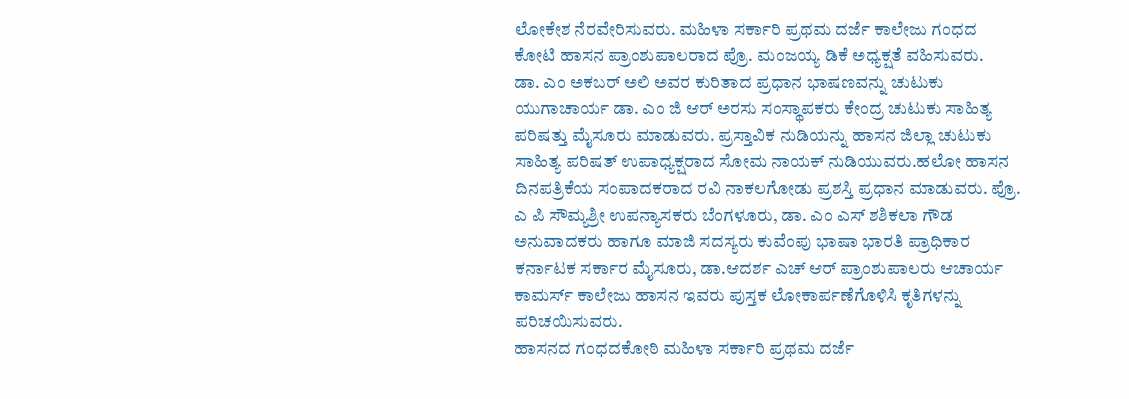ಲೋಕೇಶ ನೆರವೇರಿಸುವರು. ಮಹಿಳಾ ಸರ್ಕಾರಿ ಪ್ರಥಮ ದರ್ಜೆ ಕಾಲೇಜು ಗಂಧದ ಕೋಟಿ ಹಾಸನ ಪ್ರಾಂಶುಪಾಲರಾದ ಪ್ರೊ. ಮಂಜಯ್ಯ ಡಿಕೆ ಅಧ್ಯಕ್ಷತೆ ವಹಿಸುವರು.
ಡಾ. ಎಂ ಅಕಬರ್ ಅಲಿ ಅವರ ಕುರಿತಾದ ಪ್ರಧಾನ ಭಾಷಣವನ್ನು ಚುಟುಕು ಯುಗಾಚಾರ್ಯ ಡಾ. ಎಂ ಜಿ ಆರ್ ಅರಸು ಸಂಸ್ಥಾಪಕರು ಕೇಂದ್ರ ಚುಟುಕು ಸಾಹಿತ್ಯ ಪರಿಷತ್ತು ಮೈಸೂರು ಮಾಡುವರು. ಪ್ರಸ್ತಾವಿಕ ನುಡಿಯನ್ನು ಹಾಸನ ಜಿಲ್ಲಾ ಚುಟುಕು ಸಾಹಿತ್ಯ ಪರಿಷತ್ ಉಪಾಧ್ಯಕ್ಷರಾದ ಸೋಮ ನಾಯಕ್ ನುಡಿಯುವರು.ಹಲೋ ಹಾಸನ ದಿನಪತ್ರಿಕೆಯ ಸಂಪಾದಕರಾದ ರವಿ ನಾಕಲಗೋಡು ಪ್ರಶಸ್ತಿ ಪ್ರಧಾನ ಮಾಡುವರು. ಪ್ರೊ. ಎ ಪಿ ಸೌಮ್ಯಶ್ರೀ ಉಪನ್ಯಾಸಕರು ಬೆಂಗಳೂರು, ಡಾ. ಎಂ ಎಸ್ ಶಶಿಕಲಾ ಗೌಡ ಅನುವಾದಕರು ಹಾಗೂ ಮಾಜಿ ಸದಸ್ಯರು ಕುವೆಂಪು ಭಾಷಾ ಭಾರತಿ ಪ್ರಾಧಿಕಾರ ಕರ್ನಾಟಕ ಸರ್ಕಾರ ಮೈಸೂರು, ಡಾ.ಆದರ್ಶ ಎಚ್ ಆರ್ ಪ್ರಾಂಶುಪಾಲರು ಆಚಾರ್ಯ ಕಾಮರ್ಸ್ ಕಾಲೇಜು ಹಾಸನ ಇವರು ಪುಸ್ತಕ ಲೋಕಾರ್ಪಣೆಗೊಳಿಸಿ ಕೃತಿಗಳನ್ನು ಪರಿಚಯಿಸುವರು.
ಹಾಸನದ ಗಂಧದಕೋಠಿ ಮಹಿಳಾ ಸರ್ಕಾರಿ ಪ್ರಥಮ ದರ್ಜೆ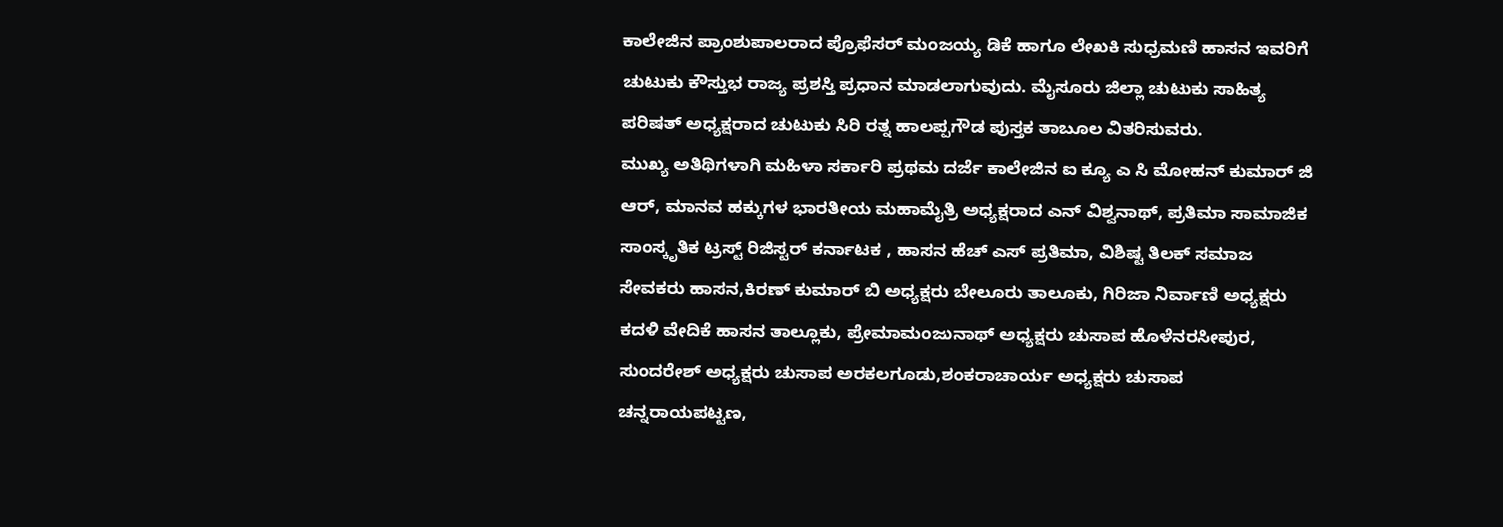ಕಾಲೇಜಿನ ಪ್ರಾಂಶುಪಾಲರಾದ ಪ್ರೊಫೆಸರ್ ಮಂಜಯ್ಯ ಡಿಕೆ ಹಾಗೂ ಲೇಖಕಿ ಸುಧ್ರಮಣಿ ಹಾಸನ ಇವರಿಗೆ ಚುಟುಕು ಕೌಸ್ತುಭ ರಾಜ್ಯ ಪ್ರಶಸ್ತಿ ಪ್ರಧಾನ ಮಾಡಲಾಗುವುದು. ಮೈಸೂರು ಜಿಲ್ಲಾ ಚುಟುಕು ಸಾಹಿತ್ಯ ಪರಿಷತ್ ಅಧ್ಯಕ್ಷರಾದ ಚುಟುಕು ಸಿರಿ ರತ್ನ ಹಾಲಪ್ಪಗೌಡ ಪುಸ್ತಕ ತಾಬೂಲ ವಿತರಿಸುವರು.
ಮುಖ್ಯ ಅತಿಥಿಗಳಾಗಿ ಮಹಿಳಾ ಸರ್ಕಾರಿ ಪ್ರಥಮ ದರ್ಜೆ ಕಾಲೇಜಿನ ಐ ಕ್ಯೂ ಎ ಸಿ ಮೋಹನ್ ಕುಮಾರ್ ಜಿ ಆರ್, ಮಾನವ ಹಕ್ಕುಗಳ ಭಾರತೀಯ ಮಹಾಮೈತ್ರಿ ಅಧ್ಯಕ್ಷರಾದ ಎನ್ ವಿಶ್ವನಾಥ್, ಪ್ರತಿಮಾ ಸಾಮಾಜಿಕ ಸಾಂಸ್ಕೃತಿಕ ಟ್ರಸ್ಟ್ ರಿಜಿಸ್ಟರ್ ಕರ್ನಾಟಕ , ಹಾಸನ ಹೆಚ್ ಎಸ್ ಪ್ರತಿಮಾ, ವಿಶಿಷ್ಟ ತಿಲಕ್ ಸಮಾಜ ಸೇವಕರು ಹಾಸನ,ಕಿರಣ್ ಕುಮಾರ್ ಬಿ ಅಧ್ಯಕ್ಷರು ಬೇಲೂರು ತಾಲೂಕು, ಗಿರಿಜಾ ನಿರ್ವಾಣಿ ಅಧ್ಯಕ್ಷರು ಕದಳಿ ವೇದಿಕೆ ಹಾಸನ ತಾಲ್ಲೂಕು, ಪ್ರೇಮಾಮಂಜುನಾಥ್ ಅಧ್ಯಕ್ಷರು ಚುಸಾಪ ಹೊಳೆನರಸೀಪುರ, ಸುಂದರೇಶ್ ಅಧ್ಯಕ್ಷರು ಚುಸಾಪ ಅರಕಲಗೂಡು,ಶಂಕರಾಚಾರ್ಯ ಅಧ್ಯಕ್ಷರು ಚುಸಾಪ ಚನ್ನರಾಯಪಟ್ಟಣ,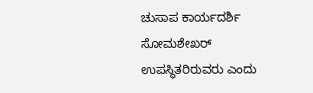ಚುಸಾಪ ಕಾರ್ಯದರ್ಶಿ ಸೋಮಶೇಖರ್ ಉಪಸ್ಥಿತರಿರುವರು ಎಂದು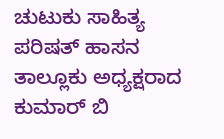ಚುಟುಕು ಸಾಹಿತ್ಯ ಪರಿಷತ್ ಹಾಸನ ತಾಲ್ಲೂಕು ಅಧ್ಯಕ್ಷರಾದ ಕುಮಾರ್ ಬಿ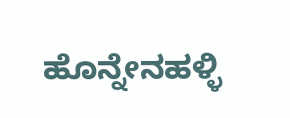ಹೊನ್ನೇನಹಳ್ಳಿ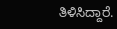ತಿಳಿಸಿದ್ದಾರೆ.